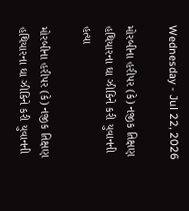Wednesday - Jul 22, 2026

મોરબીના હરીપર (કે) નજીક તિક્ષણ હથિયારના ઘા ઝીકિને કરી યુવાનની હત્યા

મોરબીના હરીપર (કે) નજીક તિક્ષણ હથિયારના ઘા ઝીકિને કરી યુવાનની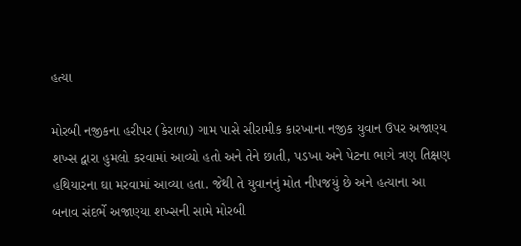હત્યા

મોરબી નજીકના હરીપર (કેરાળા) ગામ પાસે સીરામીક કારખાના નજીક યુવાન ઉપર અજાણ્ય શખ્સ દ્વારા હુમલો કરવામાં આવ્યો હતો અને તેને છાતી, પડખા અને પેટના ભાગે ત્રણ તિક્ષણ હથિયારના ઘા મરવામાં આવ્યા હતા. જેથી તે યુવાનનું મોત નીપજયું છે અને હત્યાના આ બનાવ સંદર્ભે અજાણ્યા શખ્સની સામે મોરબી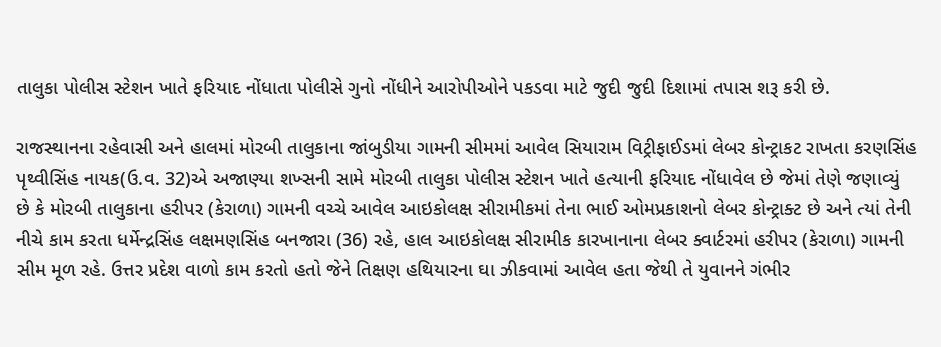તાલુકા પોલીસ સ્ટેશન ખાતે ફરિયાદ નોંધાતા પોલીસે ગુનો નોંધીને આરોપીઓને પકડવા માટે જુદી જુદી દિશામાં તપાસ શરૂ કરી છે.

રાજસ્થાનના રહેવાસી અને હાલમાં મોરબી તાલુકાના જાંબુડીયા ગામની સીમમાં આવેલ સિયારામ વિટ્રીફાઈડમાં લેબર કોન્ટ્રાકટ રાખતા કરણસિંહ પૃથ્વીસિંહ નાયક(ઉ.વ. 32)એ અજાણ્યા શખ્સની સામે મોરબી તાલુકા પોલીસ સ્ટેશન ખાતે હત્યાની ફરિયાદ નોંધાવેલ છે જેમાં તેણે જણાવ્યું છે કે મોરબી તાલુકાના હરીપર (કેરાળા) ગામની વચ્ચે આવેલ આઇકોલક્ષ સીરામીકમાં તેના ભાઈ ઓમપ્રકાશનો લેબર કોન્ટ્રાક્ટ છે અને ત્યાં તેની નીચે કામ કરતા ધર્મેન્દ્રસિંહ લક્ષમણસિંહ બનજારા (36) રહે, હાલ આઇકોલક્ષ સીરામીક કારખાનાના લેબર ક્વાર્ટરમાં હરીપર (કેરાળા) ગામની સીમ મૂળ રહે. ઉત્તર પ્રદેશ વાળો કામ કરતો હતો જેને તિક્ષણ હથિયારના ઘા ઝીકવામાં આવેલ હતા જેથી તે યુવાનને ગંભીર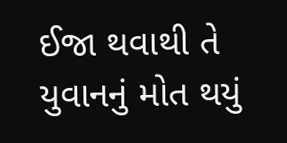ઈજા થવાથી તે યુવાનનું મોત થયું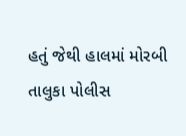હતું જેથી હાલમાં મોરબી તાલુકા પોલીસ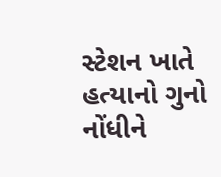સ્ટેશન ખાતે હત્યાનો ગુનો નોંધીને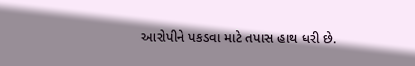આરોપીને પકડવા માટે તપાસ હાથ ધરી છે.